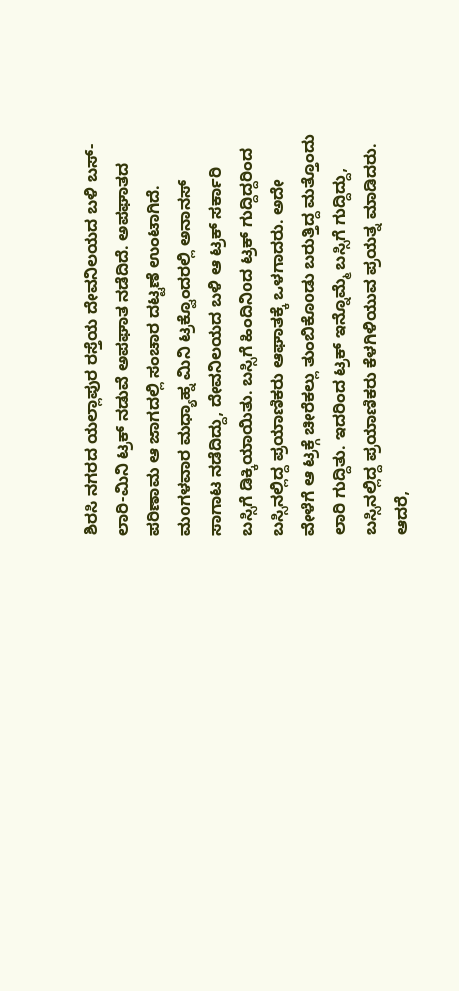ಶಿರಸಿ ನಗರದ ಯಲ್ಲಾಪುರ ರಸ್ತೆಯ ದೇವನಿಲಯದ ಬಳಿ ಬಸ್-ಲಾರಿ-ಮಿನಿ ಟ್ರಕ್ ನಡುವೆ ಅಪಘಾತ ನಡೆದಿದೆ. ಅಪಘಾತದ ಪರಿಣಾಮ ಆ ಜಾಗದಲ್ಲಿ ಸಂಚಾರ ದಟ್ಟಣೆ ಉಂಟಾಗಿದೆ.
ಮoಗಳವಾರ ಮಧ್ಯಾಹ್ನ ಮಿನಿ ಟ್ರಕ್ವೊಂದರಲ್ಲಿ ಅನಾನಸ್ ಸಾಗಾಟ ನಡೆದಿದ್ದು, ದೇವನಿಲಯದ ಬಳಿ ಆ ಟ್ರಕ್ ಸರ್ಕಾರಿ ಬಸ್ಸಿಗೆ ಡಿಕ್ಕಿಯಾಯಿತು. ಬಸ್ಸಿಗೆ ಹಿಂದಿನಿoದ ಟ್ರಕ್ ಗುದ್ದಿದ್ದರಿಂದ ಬಸ್ಸಿನಲ್ಲಿದ್ದ ಪ್ರಯಾಣಿಕರು ಆಘಾತಕ್ಕೆ ಒಳಗಾದರು. ಅದೇ ವೇಳೆಗೆ ಆ ಟ್ರಕ್ಗೆ ಚೀರೆಕಲ್ಲು ತುಂಬಿಕೊoಡು ಬರುತ್ತಿದ್ದ ಮತ್ತೊಂದು ಲಾರಿ ಗುದ್ದಿತು. ಇದರಿಂದ ಟ್ರಕ್ ಇನ್ನೊಮ್ಮೆ ಬಸ್ಸಿಗೆ ಗುದ್ದಿದ್ದು, ಬಸ್ಸಿನಲ್ಲಿದ್ದ ಪ್ರಯಾಣಿಕರು ಕೆಳಗಿಳಿಯುವ ಪ್ರಯತ್ನ ಮಾಡಿದರು.
ಆದರೆ,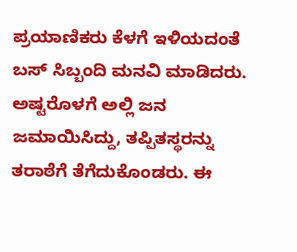ಪ್ರಯಾಣಿಕರು ಕೆಳಗೆ ಇಳಿಯದಂತೆ ಬಸ್ ಸಿಬ್ಬಂದಿ ಮನವಿ ಮಾಡಿದರು. ಅಷ್ಟರೊಳಗೆ ಅಲ್ಲಿ ಜನ ಜಮಾಯಿಸಿದ್ದು, ತಪ್ಪಿತಸ್ಥರನ್ನು ತರಾಠೆಗೆ ತೆಗೆದುಕೊಂಡರು. ಈ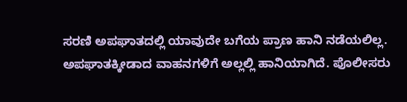ಸರಣಿ ಅಪಘಾತದಲ್ಲಿ ಯಾವುದೇ ಬಗೆಯ ಪ್ರಾಣ ಹಾನಿ ನಡೆಯಲಿಲ್ಲ. ಅಪಘಾತಕ್ಕೀಡಾದ ವಾಹನಗಳಿಗೆ ಅಲ್ಲಲ್ಲಿ ಹಾನಿಯಾಗಿದೆ. ಪೊಲೀಸರು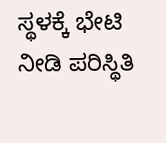ಸ್ಥಳಕ್ಕೆ ಭೇಟಿ ನೀಡಿ ಪರಿಸ್ಥಿತಿ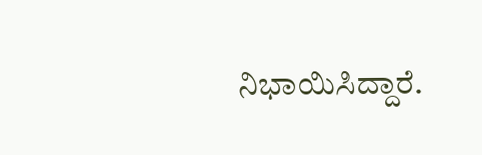ನಿಭಾಯಿಸಿದ್ದಾರೆ.